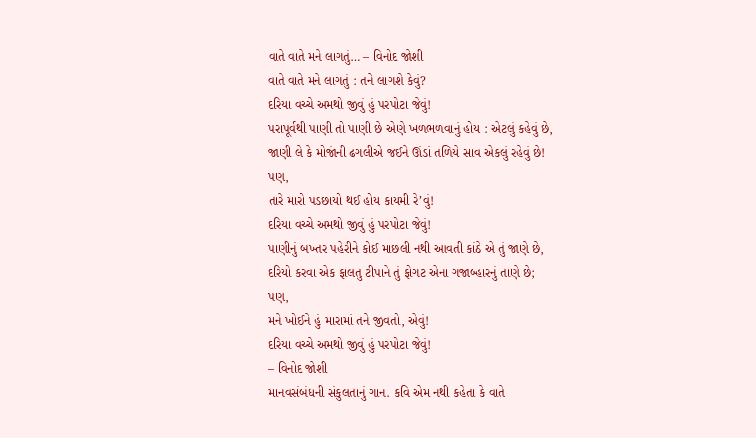વાતે વાતે મને લાગતું… – વિનોદ જોશી
વાતે વાતે મને લાગતું : તને લાગશે કેવું?
દરિયા વચ્ચે અમથો જીવું હું પરપોટા જેવું!
પરાપૂર્વથી પાણી તો પાણી છે એણે ખળભળવાનું હોય : એટલું કહેવું છે,
જાણી લે કે મોજાંની ઢગલીએ જઈને ઊંડાં તળિયે સાવ એકલું રહેવું છે!
પણ,
તારે મારો પડછાયો થઈ હોય કાયમી રે’વું!
દરિયા વચ્ચે અમથો જીવું હું પરપોટા જેવું!
પાણીનું બખ્તર પહેરીને કોઈ માછલી નથી આવતી કાંઠે એ તું જાણે છે,
દરિયો કરવા એક ફાલતુ ટીપાને તું ફોગટ એના ગજાબ્હારનું તાણે છે;
પણ,
મને ખોઈને હું મારામાં તને જીવતો, એવું!
દરિયા વચ્ચે અમથો જીવું હું પરપોટા જેવું!
– વિનોદ જોશી
માનવસંબંધની સંકુલતાનું ગાન. કવિ એમ નથી કહેતા કે વાતે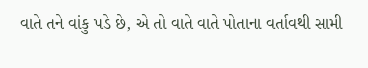વાતે તને વાંકુ પડે છે, એ તો વાતે વાતે પોતાના વર્તાવથી સામી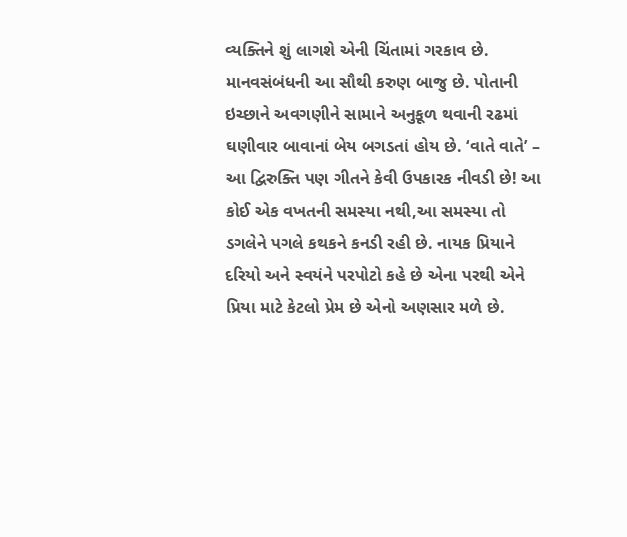વ્યક્તિને શું લાગશે એની ચિંતામાં ગરકાવ છે. માનવસંબંધની આ સૌથી કરુણ બાજુ છે. પોતાની ઇચ્છાને અવગણીને સામાને અનુકૂળ થવાની રઢમાં ઘણીવાર બાવાનાં બેય બગડતાં હોય છે. ‘વાતે વાતે’ – આ દ્વિરુક્તિ પણ ગીતને કેવી ઉપકારક નીવડી છે! આ કોઈ એક વખતની સમસ્યા નથી,આ સમસ્યા તો ડગલેને પગલે કથકને કનડી રહી છે. નાયક પ્રિયાને દરિયો અને સ્વયંને પરપોટો કહે છે એના પરથી એને પ્રિયા માટે કેટલો પ્રેમ છે એનો અણસાર મળે છે.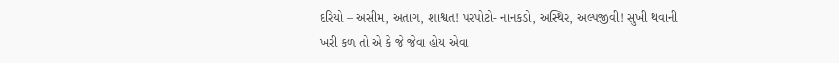દરિયો – અસીમ, અતાગ, શાશ્વત! પરપોટો- નાનકડો, અસ્થિર, અલ્પજીવી! સુખી થવાની ખરી કળ તો એ કે જે જેવા હોય એવા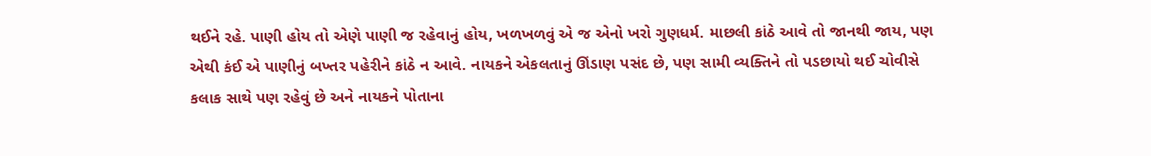થઈને રહે. પાણી હોય તો એણે પાણી જ રહેવાનું હોય, ખળખળવું એ જ એનો ખરો ગુણધર્મ. માછલી કાંઠે આવે તો જાનથી જાય, પણ એથી કંઈ એ પાણીનું બખ્તર પહેરીને કાંઠે ન આવે. નાયકને એકલતાનું ઊંડાણ પસંદ છે, પણ સામી વ્યક્તિને તો પડછાયો થઈ ચોવીસે કલાક સાથે પણ રહેવું છે અને નાયકને પોતાના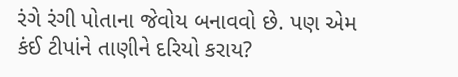રંગે રંગી પોતાના જેવોય બનાવવો છે. પણ એમ કંઈ ટીપાંને તાણીને દરિયો કરાય?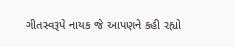ગીતસ્વરૂપે નાયક જે આપણને કહી રહ્યો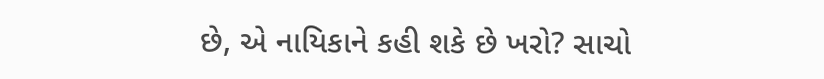છે, એ નાયિકાને કહી શકે છે ખરો? સાચો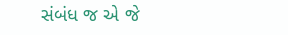સંબંધ જ એ જે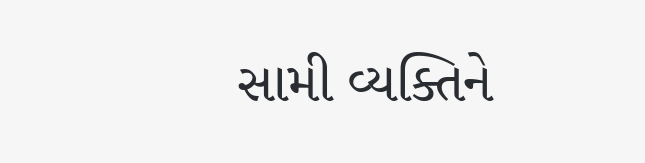સામી વ્યક્તિને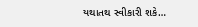યથાતથ સ્વીકારી શકે…